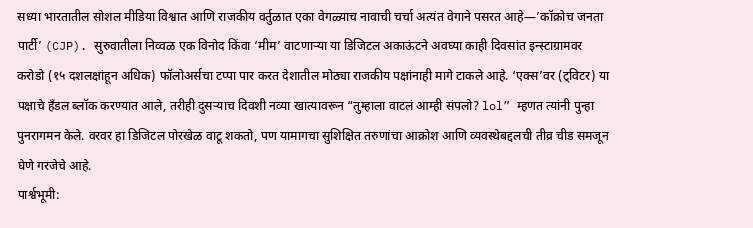सध्या भारतातील सोशल मीडिया विश्वात आणि राजकीय वर्तुळात एका वेगळ्याच नावाची चर्चा अत्यंत वेगाने पसरत आहे—’कॉक्रोच जनता पार्टी’ (CJP). सुरुवातीला निव्वळ एक विनोद किंवा ‘मीम’ वाटणाऱ्या या डिजिटल अकाऊंटने अवघ्या काही दिवसांत इन्स्टाग्रामवर करोडो (१५ दशलक्षांहून अधिक) फॉलोअर्सचा टप्पा पार करत देशातील मोठ्या राजकीय पक्षांनाही मागे टाकले आहे. ‘एक्स’वर (ट्विटर) या पक्षाचे हँडल ब्लॉक करण्यात आले, तरीही दुसऱ्याच दिवशी नव्या खात्यावरून “तुम्हाला वाटलं आम्ही संपलो? lol” म्हणत त्यांनी पुन्हा पुनरागमन केले. वरवर हा डिजिटल पोरखेळ वाटू शकतो, पण यामागचा सुशिक्षित तरुणांचा आक्रोश आणि व्यवस्थेबद्दलची तीव्र चीड समजून घेणे गरजेचे आहे.
पार्श्वभूमी: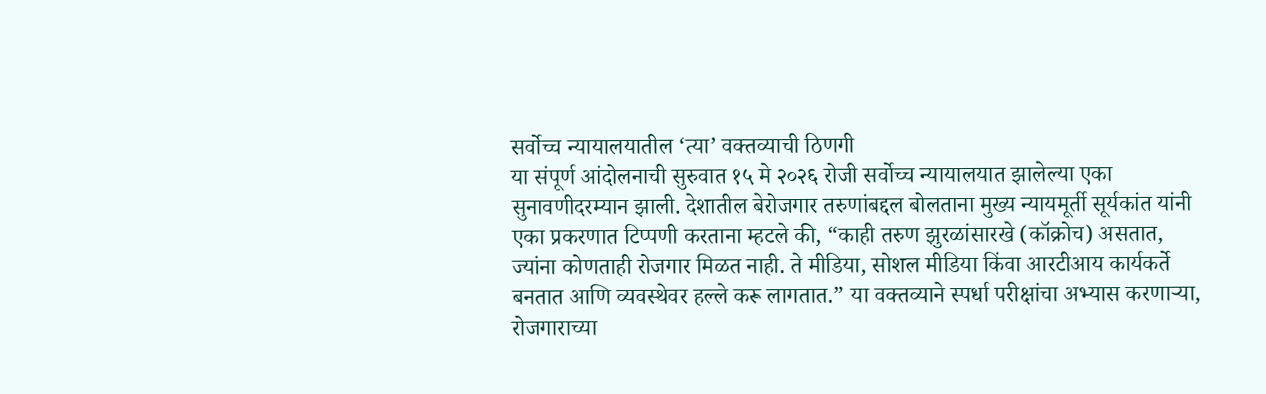सर्वोच्च न्यायालयातील ‘त्या’ वक्तव्याची ठिणगी
या संपूर्ण आंदोलनाची सुरुवात १५ मे २०२६ रोजी सर्वोच्च न्यायालयात झालेल्या एका सुनावणीदरम्यान झाली. देशातील बेरोजगार तरुणांबद्दल बोलताना मुख्य न्यायमूर्ती सूर्यकांत यांनी एका प्रकरणात टिप्पणी करताना म्हटले की, “काही तरुण झुरळांसारखे (कॉक्रोच) असतात, ज्यांना कोणताही रोजगार मिळत नाही. ते मीडिया, सोशल मीडिया किंवा आरटीआय कार्यकर्ते बनतात आणि व्यवस्थेवर हल्ले करू लागतात.” या वक्तव्याने स्पर्धा परीक्षांचा अभ्यास करणाऱ्या, रोजगाराच्या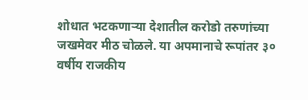शोधात भटकणाऱ्या देशातील करोडो तरुणांच्या जखमेवर मीठ चोळले. या अपमानाचे रूपांतर ३० वर्षीय राजकीय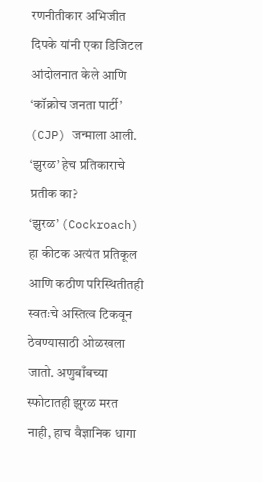रणनीतीकार अभिजीत दिपके यांनी एका डिजिटल आंदोलनात केले आणि ‘कॉक्रोच जनता पार्टी’ (CJP) जन्माला आली.
‘झुरळ’ हेच प्रतिकाराचे प्रतीक का?
‘झुरळ’ (Cockroach) हा कीटक अत्यंत प्रतिकूल आणि कठीण परिस्थितीतही स्वतःचे अस्तित्व टिकवून ठेवण्यासाठी ओळखला जातो. अणुबाँबच्या स्फोटातही झुरळ मरत नाही, हाच वैज्ञानिक धागा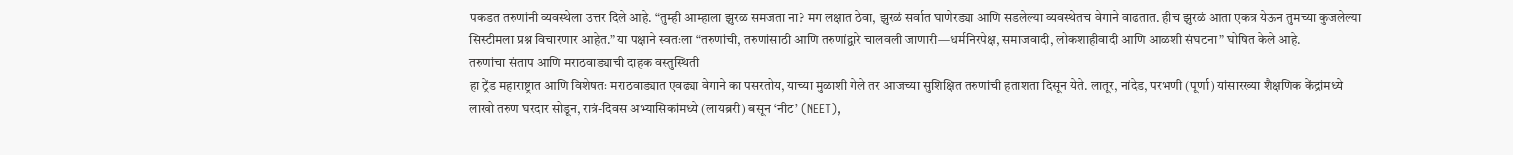पकडत तरुणांनी व्यवस्थेला उत्तर दिले आहे. “तुम्ही आम्हाला झुरळ समजता ना? मग लक्षात ठेवा, झुरळं सर्वात घाणेरड्या आणि सडलेल्या व्यवस्थेतच वेगाने वाढतात. हीच झुरळं आता एकत्र येऊन तुमच्या कुजलेल्या सिस्टीमला प्रश्न विचारणार आहेत.” या पक्षाने स्वतःला “तरुणांची, तरुणांसाठी आणि तरुणांद्वारे चालवली जाणारी—धर्मनिरपेक्ष, समाजवादी, लोकशाहीवादी आणि आळशी संघटना” घोषित केले आहे.
तरुणांचा संताप आणि मराठवाड्याची दाहक वस्तुस्थिती
हा ट्रेंड महाराष्ट्रात आणि विशेषतः मराठवाड्यात एवढ्या वेगाने का पसरतोय, याच्या मुळाशी गेले तर आजच्या सुशिक्षित तरुणांची हताशता दिसून येते. लातूर, नांदेड, परभणी (पूर्णा) यांसारख्या शैक्षणिक केंद्रांमध्ये लाखो तरुण घरदार सोडून, रात्रं-दिवस अभ्यासिकांमध्ये (लायब्ररी) बसून ‘नीट’ (NEET),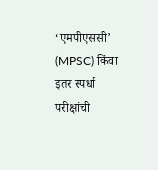‘एमपीएससी’ (MPSC) किंवा इतर स्पर्धा परीक्षांची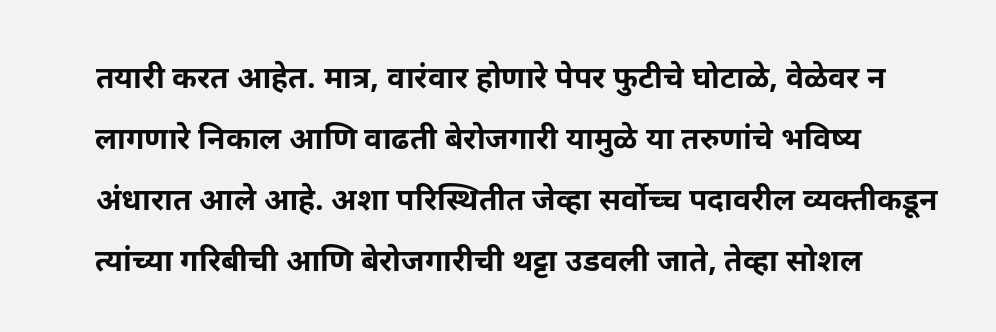तयारी करत आहेत. मात्र, वारंवार होणारे पेपर फुटीचे घोटाळे, वेळेवर न लागणारे निकाल आणि वाढती बेरोजगारी यामुळे या तरुणांचे भविष्य अंधारात आले आहे. अशा परिस्थितीत जेव्हा सर्वोच्च पदावरील व्यक्तीकडून त्यांच्या गरिबीची आणि बेरोजगारीची थट्टा उडवली जाते, तेव्हा सोशल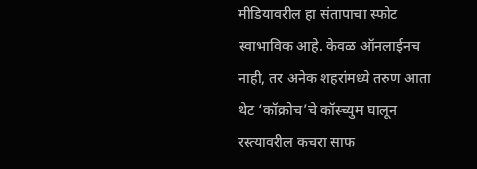मीडियावरील हा संतापाचा स्फोट स्वाभाविक आहे. केवळ ऑनलाईनच नाही, तर अनेक शहरांमध्ये तरुण आता थेट ‘कॉक्रोच’चे कॉस्च्युम घालून रस्त्यावरील कचरा साफ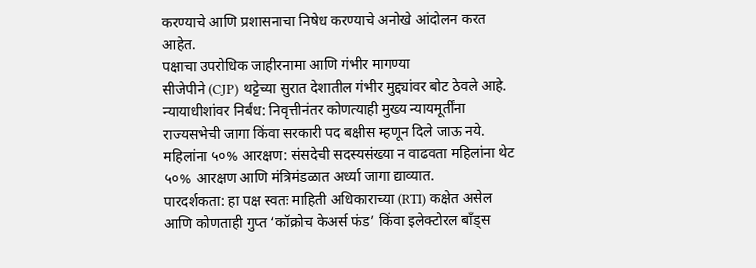करण्याचे आणि प्रशासनाचा निषेध करण्याचे अनोखे आंदोलन करत आहेत.
पक्षाचा उपरोधिक जाहीरनामा आणि गंभीर मागण्या
सीजेपीने (CJP) थट्टेच्या सुरात देशातील गंभीर मुद्द्यांवर बोट ठेवले आहे.
न्यायाधीशांवर निर्बंध: निवृत्तीनंतर कोणत्याही मुख्य न्यायमूर्तींना राज्यसभेची जागा किंवा सरकारी पद बक्षीस म्हणून दिले जाऊ नये.
महिलांना ५०% आरक्षण: संसदेची सदस्यसंख्या न वाढवता महिलांना थेट ५०% आरक्षण आणि मंत्रिमंडळात अर्ध्या जागा द्याव्यात.
पारदर्शकता: हा पक्ष स्वतः माहिती अधिकाराच्या (RTI) कक्षेत असेल आणि कोणताही गुप्त ‘कॉक्रोच केअर्स फंड’ किंवा इलेक्टोरल बाँड्स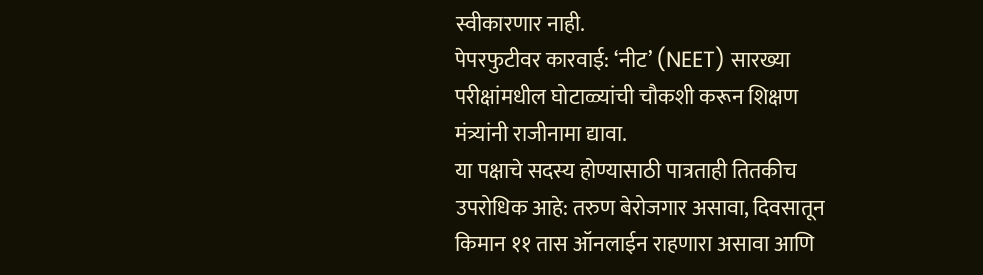स्वीकारणार नाही.
पेपरफुटीवर कारवाई: ‘नीट’ (NEET) सारख्या परीक्षांमधील घोटाळ्यांची चौकशी करून शिक्षण मंत्र्यांनी राजीनामा द्यावा.
या पक्षाचे सदस्य होण्यासाठी पात्रताही तितकीच उपरोधिक आहे: तरुण बेरोजगार असावा, दिवसातून किमान ११ तास ऑनलाईन राहणारा असावा आणि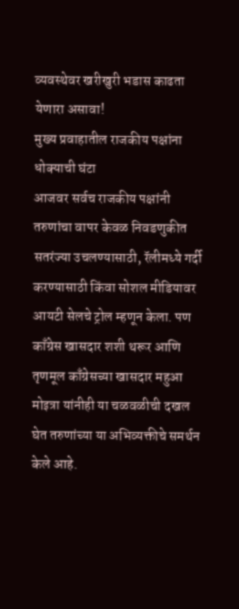व्यवस्थेवर खरीखुरी भडास काढता येणारा असावा!
मुख्य प्रवाहातील राजकीय पक्षांना धोक्याची घंटा
आजवर सर्वच राजकीय पक्षांनी तरुणांचा वापर केवळ निवडणुकीत सतरंज्या उचलण्यासाठी, रॅलीमध्ये गर्दी करण्यासाठी किंवा सोशल मीडियावर आयटी सेलचे ट्रोल म्हणून केला. पण काँग्रेस खासदार शशी थरूर आणि तृणमूल काँग्रेसच्या खासदार महुआ मोइत्रा यांनीही या चळवळीची दखल घेत तरुणांच्या या अभिव्यक्तीचे समर्थन केले आहे.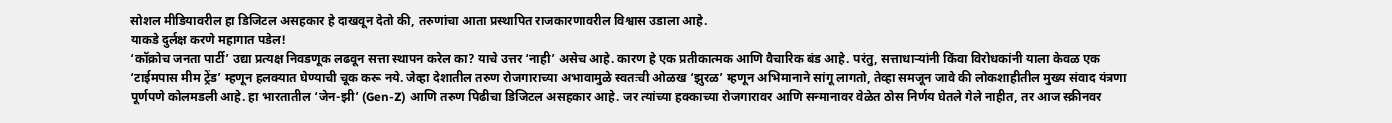सोशल मीडियावरील हा डिजिटल असहकार हे दाखवून देतो की, तरुणांचा आता प्रस्थापित राजकारणावरील विश्वास उडाला आहे.
याकडे दुर्लक्ष करणे महागात पडेल!
‘कॉक्रोच जनता पार्टी’ उद्या प्रत्यक्ष निवडणूक लढवून सत्ता स्थापन करेल का? याचे उत्तर ‘नाही’ असेच आहे. कारण हे एक प्रतीकात्मक आणि वैचारिक बंड आहे. परंतु, सत्ताधाऱ्यांनी किंवा विरोधकांनी याला केवळ एक ‘टाईमपास मीम ट्रेंड’ म्हणून हलक्यात घेण्याची चूक करू नये. जेव्हा देशातील तरुण रोजगाराच्या अभावामुळे स्वतःची ओळख ‘झुरळ’ म्हणून अभिमानाने सांगू लागतो, तेव्हा समजून जावे की लोकशाहीतील मुख्य संवाद यंत्रणा पूर्णपणे कोलमडली आहे. हा भारतातील ‘जेन-झी’ (Gen-Z) आणि तरुण पिढीचा डिजिटल असहकार आहे. जर त्यांच्या हक्काच्या रोजगारावर आणि सन्मानावर वेळेत ठोस निर्णय घेतले गेले नाहीत, तर आज स्क्रीनवर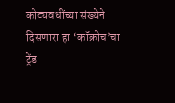कोट्यवधींच्या संख्येने दिसणारा हा ‘कॉक्रोच’चा ट्रेंड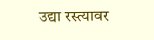उद्या रस्त्यावर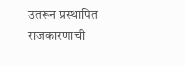उतरून प्रस्थापित राजकारणाची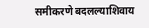समीकरणे बदलल्याशिवाय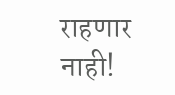राहणार नाही!